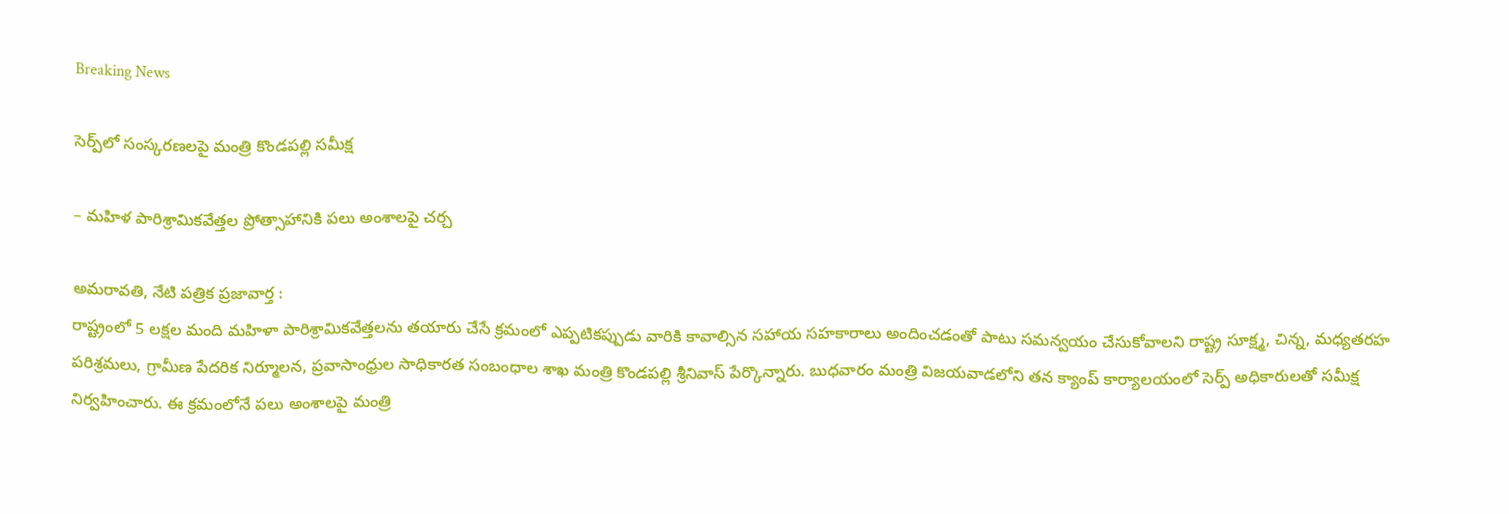Breaking News

సెర్ప్‌లో సంస్క‌ర‌ణ‌ల‌పై మంత్రి కొండ‌ప‌ల్లి స‌మీక్ష‌

– మ‌హిళ పారిశ్రామిక‌వేత్త‌ల ప్రోత్సాహానికి ప‌లు అంశాల‌పై చ‌ర్చ‌

అమ‌రావ‌తి, నేటి పత్రిక ప్రజావార్త :
రాష్ట్రంలో 5 ల‌క్ష‌ల మంది మ‌హిళా పారిశ్రామిక‌వేత్త‌ల‌ను త‌యారు చేసే క్ర‌మంలో ఎప్ప‌టిక‌ప్పుడు వారికి కావాల్సిన స‌హాయ స‌హ‌కారాలు అందించ‌డంతో పాటు స‌మ‌న్వ‌యం చేసుకోవాల‌ని రాష్ట్ర సూక్ష్మ, చిన్న, మధ్యతరహ పరిశ్రమలు, గ్రామీణ పేదరిక నిర్మూలన, ప్రవాసాంధ్రుల సాధికారత సంబంధాల శాఖ మంత్రి కొండపల్లి శ్రీనివాస్ పేర్కొన్నారు. బుధ‌వారం మంత్రి విజ‌య‌వాడ‌లోని త‌న క్యాంప్ కార్యాల‌యంలో సెర్ప్ అధికారుల‌తో స‌మీక్ష నిర్వ‌హించారు. ఈ క్ర‌మంలోనే ప‌లు అంశాల‌పై మంత్రి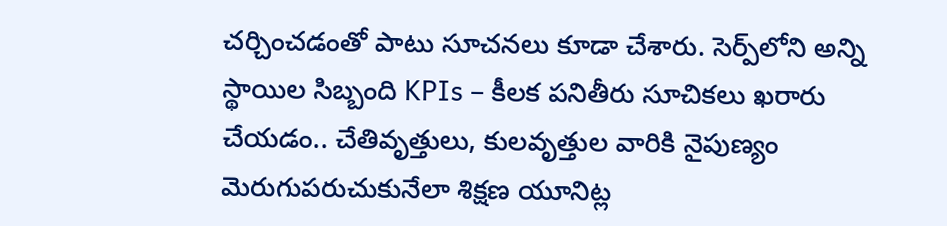చ‌ర్చించ‌డంతో పాటు సూచ‌న‌లు కూడా చేశారు. సెర్ప్‌లోని అన్ని స్థాయిల సిబ్బంది KPIs – కీలక పనితీరు సూచికలు ఖరారు చేయ‌డం.. చేతివృత్తులు, కుల‌వృత్తుల వారికి నైపుణ్యం మెరుగుప‌రుచుకునేలా శిక్షణ యూనిట్ల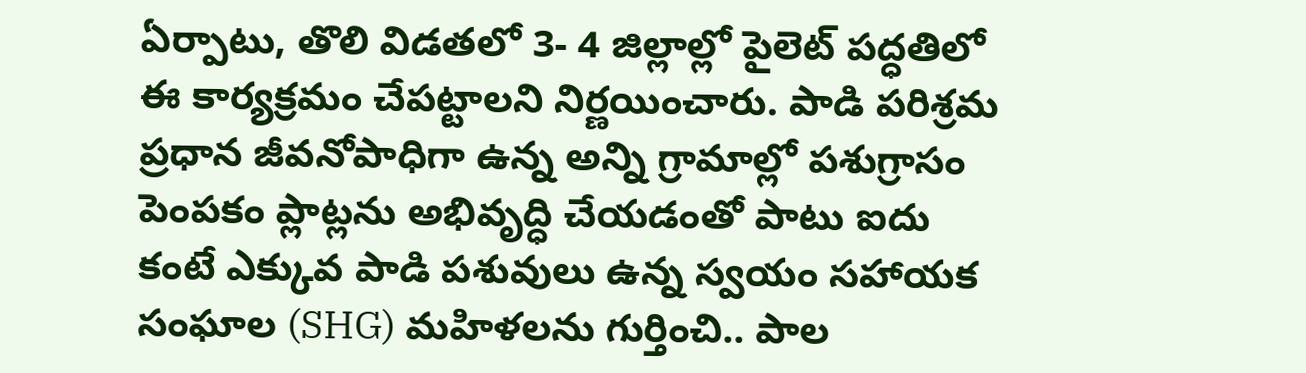ఏర్పాటు, తొలి విడ‌త‌లో 3- 4 జిల్లాల్లో పైలెట్ ప‌ద్ధ‌తిలో ఈ కార్య‌క్ర‌మం చేప‌ట్టాల‌ని నిర్ణ‌యించారు. పాడి పరిశ్రమ ప్రధాన జీవనోపాధిగా ఉన్న అన్ని గ్రామాల్లో పశుగ్రాసం పెంపకం ప్లాట్లను అభివృద్ధి చేయ‌డంతో పాటు ఐదు కంటే ఎక్కువ పాడి పశువులు ఉన్న స్వయం సహాయక సంఘాల (SHG) మహిళలను గుర్తించి.. పాల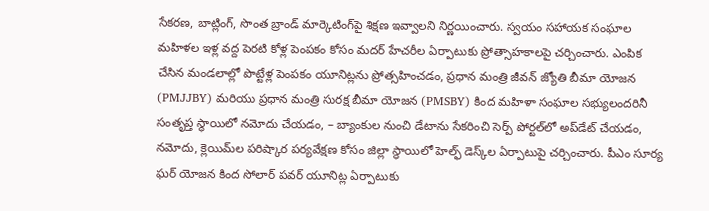సేక‌ర‌ణ‌, బాట్లింగ్‌, సొంత బ్రాండ్ మార్కెటింగ్‌పై శిక్ష‌ణ ఇవ్వాల‌ని నిర్ణ‌యించారు. స్వయం సహాయక సంఘాల మహిళల ఇళ్ల వద్ద పెరటి కోళ్ల పెంపకం కోసం మదర్ హేచరీల ఏర్పాటుకు ప్రోత్సాహ‌కాల‌పై చ‌ర్చించారు. ఎంపిక చేసిన మండలాల్లో పొట్టేళ్ల పెంపకం యూనిట్లను ప్రోత్సహించడం, ప్రధాన మంత్రి జీవన్ జ్యోతి బీమా యోజన (PMJJBY) మరియు ప్రధాన మంత్రి సురక్ష బీమా యోజన (PMSBY) కింద మహిళా సంఘాల సభ్యులందరినీ సంతృప్త స్థాయిలో నమోదు చేయ‌డం, – బ్యాంకుల నుంచి డేటాను సేకరించి సెర్ప్ పోర్టల్‌లో అప్‌డేట్ చేయ‌డం, నమోదు, క్లెయిమ్‌ల పరిష్కార ప‌ర్య‌వేక్ష‌ణ కోసం జిల్లా స్థాయిలో హెల్ఫ్ డెస్క్‌ల ఏర్పాటుపై చ‌ర్చించారు. పీఎం సూర్య ఘర్ యోజన కింద సోలార్ పవర్ యూనిట్ల ఏర్పాటుకు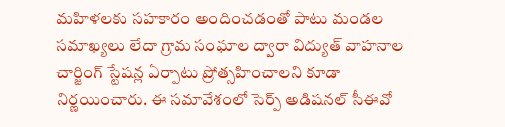మ‌హిళ‌ల‌కు స‌హ‌కారం అందించ‌డంతో పాటు మండల సమాఖ్యలు లేదా గ్రామ సంఘాల ద్వారా విద్యుత్ వాహనాల చార్జింగ్ స్టేషన్ల ఏర్పాటు ప్రోత్స‌హించాల‌ని కూడా నిర్ణ‌యించారు. ఈ స‌మావేశంలో సెర్ప్ అడిష‌న‌ల్ సీఈవో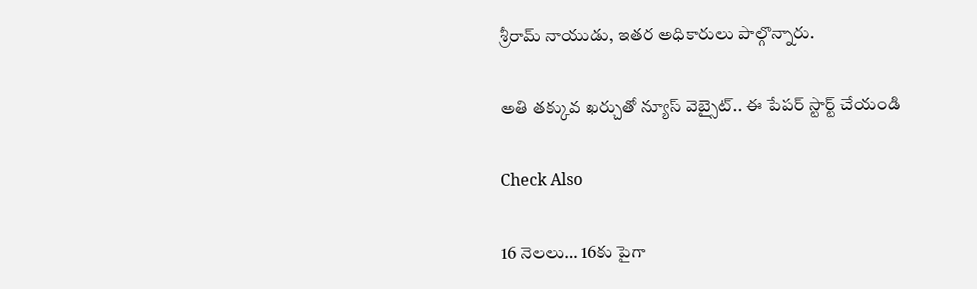శ్రీరామ్ నాయుడు, ఇత‌ర అధికారులు పాల్గొన్నారు.

అతి తక్కువ ఖర్చుతో న్యూస్ వెబ్సైట్.. ఈ పేపర్ స్టార్ట్ చేయండి

Check Also

16 నెలలు… 16కు పైగా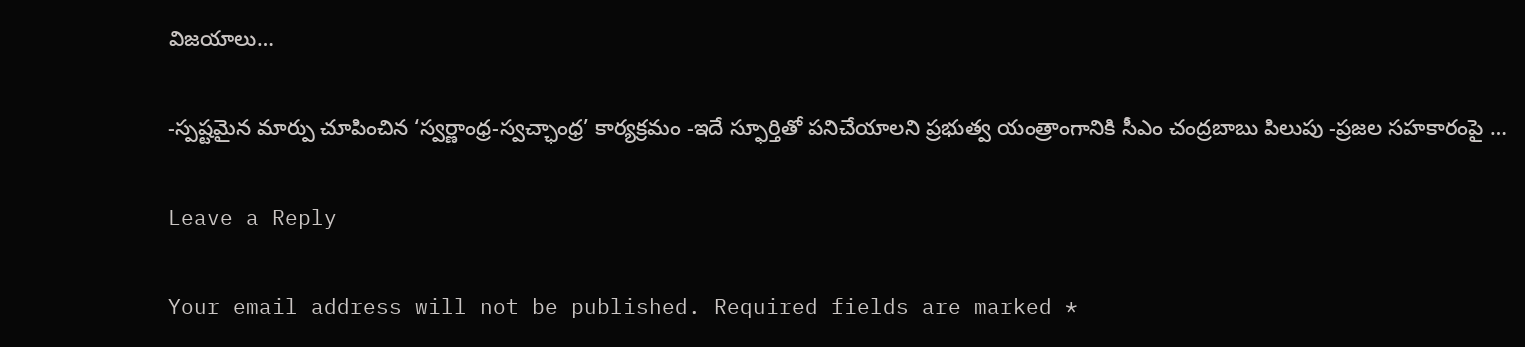విజయాలు…

-స్పష్టమైన మార్పు చూపించిన ‘స్వర్ణాంధ్ర-స్వచ్ఛాంధ్ర’ కార్యక్రమం -ఇదే స్ఫూర్తితో పనిచేయాలని ప్రభుత్వ యంత్రాంగానికి సీఎం చంద్రబాబు పిలుపు -ప్రజల సహకారంపై …

Leave a Reply

Your email address will not be published. Required fields are marked *